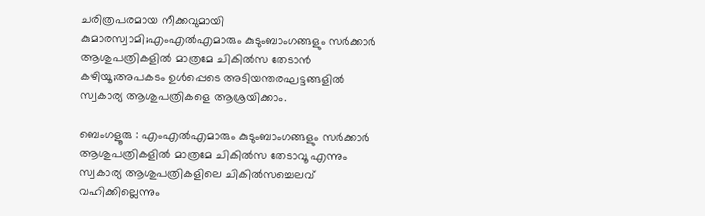ചരിത്രപരമായ നീക്കവുമായി കുമാരസ്വാമി;എംഎൽഎമാരും കുടുംബാംഗങ്ങളും സർക്കാർ ആശുപത്രികളിൽ മാത്രമേ ചികിൽസ തേടാന്‍ കഴിയൂ;അപകടം ഉൾപ്പെടെ അടിയന്തരഘട്ടങ്ങളിൽ സ്വകാര്യ ആശുപത്രികളെ ആശ്രയിക്കാം.

ബെംഗളൂരു : എംഎൽഎമാരും കുടുംബാംഗങ്ങളും സർക്കാർ ആശുപത്രികളിൽ മാത്രമേ ചികിൽസ തേടാവൂ എന്നും സ്വകാര്യ ആശുപത്രികളിലെ ചികിൽസച്ചെലവ് വഹിക്കില്ലെന്നും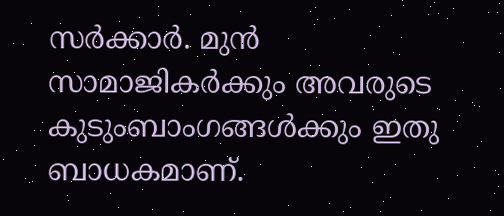സർക്കാർ. മുൻ സാമാജികർക്കും അവരുടെ കുടുംബാംഗങ്ങൾക്കും ഇതു ബാധകമാണ്.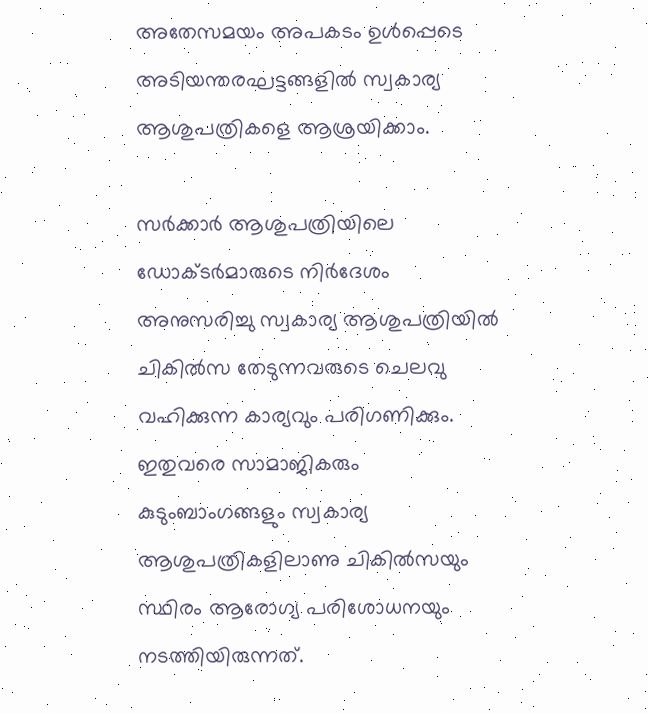അതേസമയം അപകടം ഉൾപ്പെടെ അടിയന്തരഘട്ടങ്ങളിൽ സ്വകാര്യ ആശുപത്രികളെ ആശ്രയിക്കാം.

സർക്കാർ ആശുപത്രിയിലെ ഡോക്ടർമാരുടെ നിർദേശം അനുസരിച്ചു സ്വകാര്യ ആശുപത്രിയിൽ ചികിൽസ തേടുന്നവരുടെ ചെലവു വഹിക്കുന്ന കാര്യവും പരിഗണിക്കും. ഇതുവരെ സാമാജികരും കുടുംബാംഗങ്ങളും സ്വകാര്യ ആശുപത്രികളിലാണു ചികിൽസയും സ്ഥിരം ആരോഗ്യ പരിശോധനയും നടത്തിയിരുന്നത്.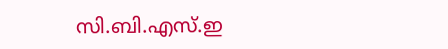സി.ബി.എസ്.ഇ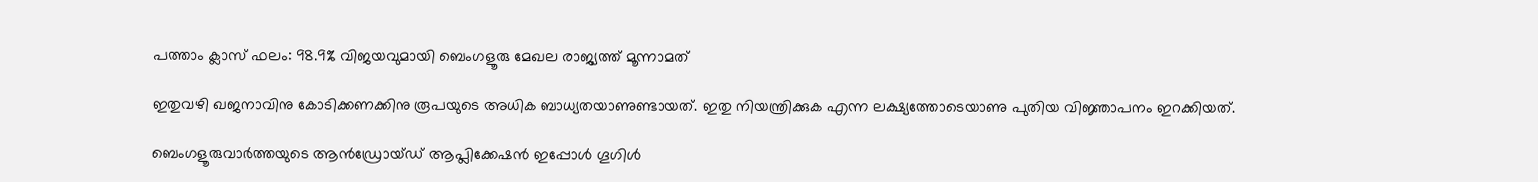പത്താം ക്ലാസ് ഫലം: 98.9% വിജയവുമായി ബെംഗളൂരു മേഖല രാജ്യത്ത് മൂന്നാമത്

ഇതുവഴി ഖജനാവിനു കോടിക്കണക്കിനു രൂപയുടെ അധിക ബാധ്യതയാണുണ്ടായത്. ഇതു നിയന്ത്രിക്കുക എന്ന ലക്ഷ്യത്തോടെയാണു പുതിയ വിജ്ഞാപനം ഇറക്കിയത്.

ബെംഗളൂരുവാർത്തയുടെ ആൻഡ്രോയ്ഡ് ആപ്ലിക്കേഷൻ ഇപ്പോൾ ഗൂഗിൾ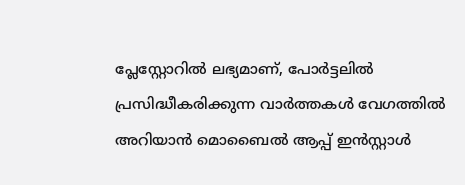പ്ലേസ്റ്റോറിൽ ലഭ്യമാണ്, പോർട്ടലിൽ പ്രസിദ്ധീകരിക്കുന്ന വാർത്തകൾ വേഗത്തിൽ അറിയാൻ മൊബൈൽ ആപ്പ് ഇൻസ്റ്റാൾ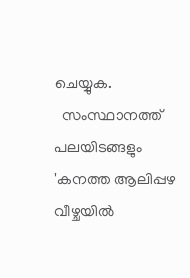ചെയ്യുക.
  സംസ്ഥാനത്ത് പലയിടങ്ങളും 'കനത്ത ആലിപ്പഴ വീഴ്ചയിൽ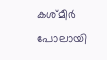കശ്മീർ പോലായി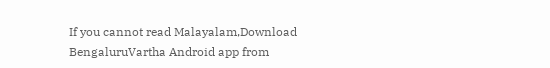If you cannot read Malayalam,Download BengaluruVartha Android app from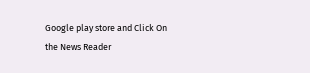Google play store and Click On the News Reader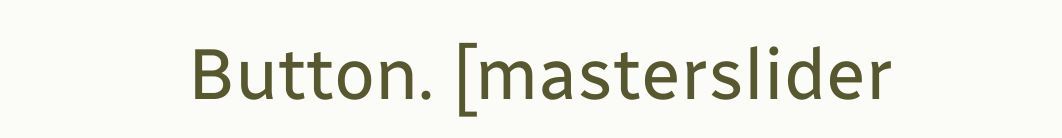Button. [masterslider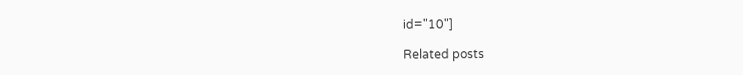id="10"]

Related posts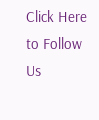Click Here to Follow Us